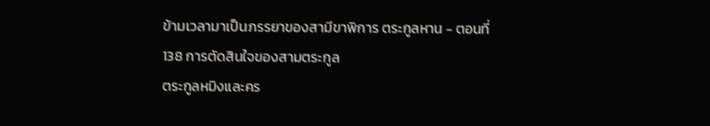ข้ามเวลามาเป็นภรรยาของสามีขาพิการ ตระกูลหาน - ตอนที่ 138 การตัดสินใจของสามตระกูล
ตระกูลหมิงและคร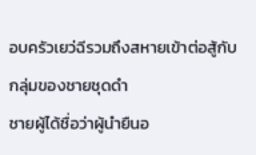อบครัวเยว่ฉีรวมถึงสหายเข้าต่อสู้กับกลุ่มของชายชุดดำ
ชายผู้ได้ชื่อว่าผู้นำยืนอ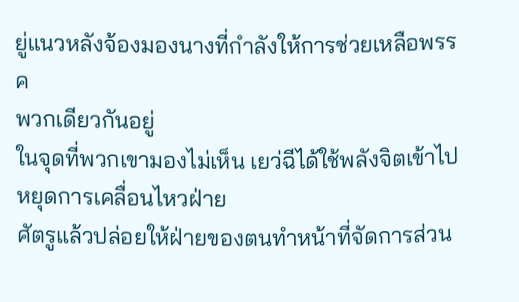ยู่แนวหลังจ้องมองนางที่กำลังให้การช่วยเหลือพรรค
พวกเดียวกันอยู่
ในจุดที่พวกเขามองไม่เห็น เยว่ฉีได้ใช้พลังจิตเข้าไปหยุดการเคลื่อนไหวฝ่าย
ศัตรูแล้วปล่อยให้ฝ่ายของตนทำหน้าที่จัดการส่วน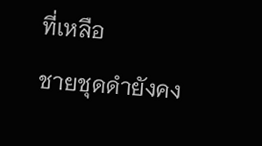ที่เหลือ
ชายชุดดำยังคง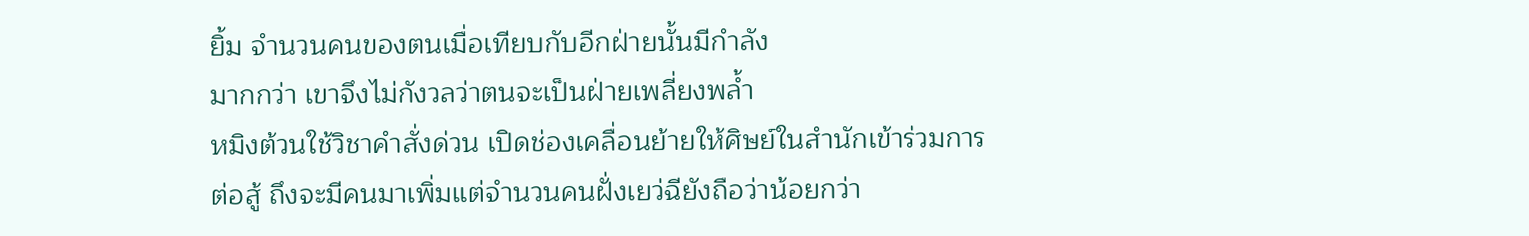ยิ้ม จำนวนคนของตนเมื่อเทียบกับอีกฝ่ายนั้นมีกำลัง
มากกว่า เขาจึงไม่กังวลว่าตนจะเป็นฝ่ายเพลี่ยงพล้ำ
หมิงต้วนใช้วิชาคำสั่งด่วน เปิดช่องเคลื่อนย้ายให้ศิษย์ในสำนักเข้าร่วมการ
ต่อสู้ ถึงจะมีคนมาเพิ่มแต่จำนวนคนฝั่งเยว่ฉียังถือว่าน้อยกว่า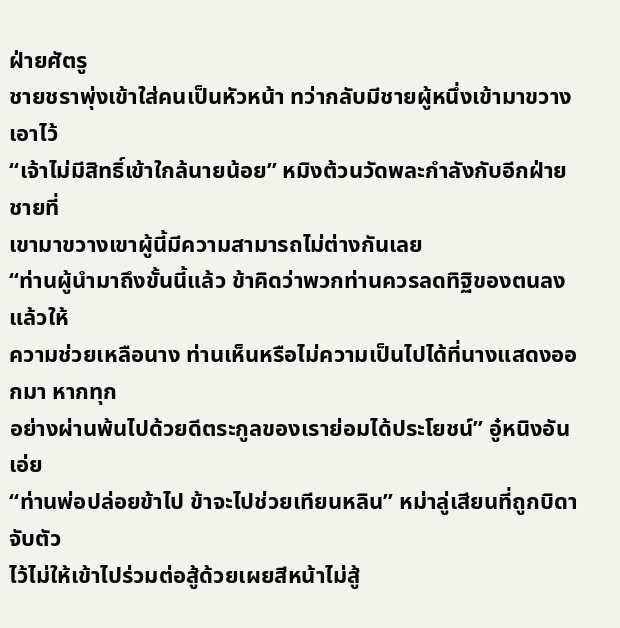ฝ่ายศัตรู
ชายชราพุ่งเข้าใส่คนเป็นหัวหน้า ทว่ากลับมีชายผู้หนึ่งเข้ามาขวางเอาไว้
“เจ้าไม่มีสิทธิ์เข้าใกล้นายน้อย” หมิงต้วนวัดพละกำลังกับอีกฝ่าย ชายที่
เขามาขวางเขาผู้นี้มีความสามารถไม่ต่างกันเลย
“ท่านผู้นำมาถึงขั้นนี้แล้ว ข้าคิดว่าพวกท่านควรลดทิฐิของตนลงแล้วให้
ความช่วยเหลือนาง ท่านเห็นหรือไม่ความเป็นไปได้ที่นางแสดงออกมา หากทุก
อย่างผ่านพ้นไปด้วยดีตระกูลของเราย่อมได้ประโยชน์” อู๋หนิงอันเอ่ย
“ท่านพ่อปล่อยข้าไป ข้าจะไปช่วยเทียนหลิน” หม่าลู่เสียนที่ถูกบิดาจับตัว
ไว้ไม่ให้เข้าไปร่วมต่อสู้ด้วยเผยสีหน้าไม่สู้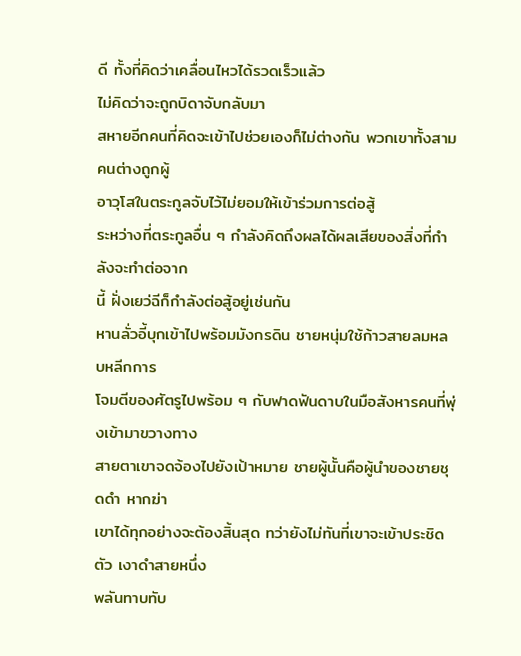ดี ทั้งที่คิดว่าเคลื่อนไหวได้รวดเร็วแล้ว
ไม่คิดว่าจะถูกบิดาจับกลับมา
สหายอีกคนที่คิดจะเข้าไปช่วยเองก็ไม่ต่างกัน พวกเขาทั้งสามคนต่างถูกผู้
อาวุโสในตระกูลจับไว้ไม่ยอมให้เข้าร่วมการต่อสู้
ระหว่างที่ตระกูลอื่น ๆ กำลังคิดถึงผลได้ผลเสียของสิ่งที่กำลังจะทำต่อจาก
นี้ ฝั่งเยว่ฉีก็กำลังต่อสู้อยู่เช่นกัน
หานลั่วอี้บุกเข้าไปพร้อมมังกรดิน ชายหนุ่มใช้ก้าวสายลมหลบหลีกการ
โจมตีของศัตรูไปพร้อม ๆ กับฟาดฟันดาบในมือสังหารคนที่พุ่งเข้ามาขวางทาง
สายตาเขาจดจ้องไปยังเป้าหมาย ชายผู้นั้นคือผู้นำของชายชุดดำ หากฆ่า
เขาได้ทุกอย่างจะต้องสิ้นสุด ทว่ายังไม่ทันที่เขาจะเข้าประชิดตัว เงาดำสายหนึ่ง
พลันทาบทับ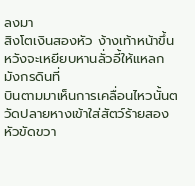ลงมา
สิงโตเงินสองหัว ง้างเท้าหน้าขึ้นหวังจะเหยียบหานลั่วอี้ให้แหลก มังกรดินที่
บินตามมาเห็นการเคลื่อนไหวนั้นตวัดปลายหางเข้าใส่สัตว์ร้ายสองหัวขัดขวา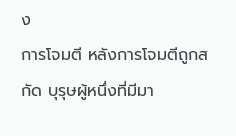ง
การโจมตี หลังการโจมตีถูกสกัด บุรุษผู้หนึ่งที่มีมา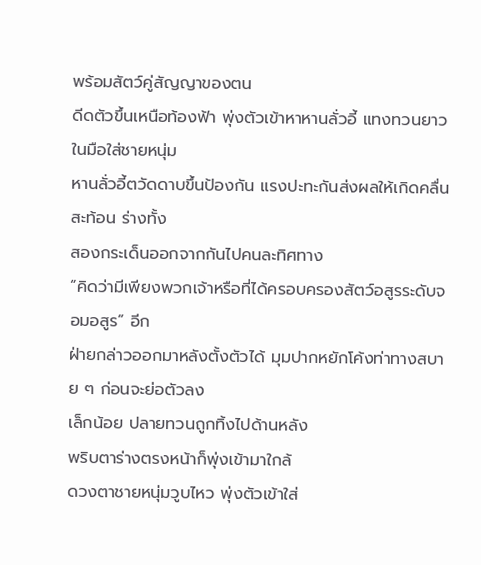พร้อมสัตว์คู่สัญญาของตน
ดีดตัวขึ้นเหนือท้องฟ้า พุ่งตัวเข้าหาหานลั่วอี้ แทงทวนยาวในมือใส่ชายหนุ่ม
หานลั่วอี้ตวัดดาบขึ้นป้องกัน แรงปะทะกันส่งผลให้เกิดคลื่นสะท้อน ร่างทั้ง
สองกระเด็นออกจากกันไปคนละทิศทาง
“คิดว่ามีเพียงพวกเจ้าหรือที่ได้ครอบครองสัตว์อสูรระดับจอมอสูร” อีก
ฝ่ายกล่าวออกมาหลังตั้งตัวได้ มุมปากหยักโค้งท่าทางสบาย ๆ ก่อนจะย่อตัวลง
เล็กน้อย ปลายทวนถูกทิ้งไปด้านหลัง
พริบตาร่างตรงหน้าก็พุ่งเข้ามาใกล้
ดวงตาชายหนุ่มวูบไหว พุ่งตัวเข้าใส่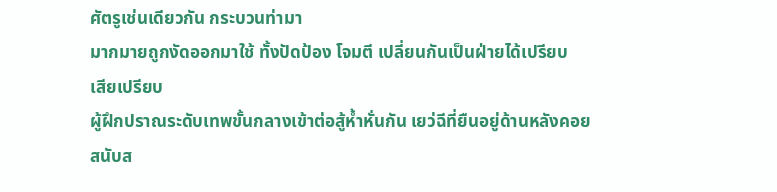ศัตรูเช่นเดียวกัน กระบวนท่ามา
มากมายถูกงัดออกมาใช้ ทั้งปัดป้อง โจมตี เปลี่ยนกันเป็นฝ่ายได้เปรียบ
เสียเปรียบ
ผู้ฝึกปราณระดับเทพขั้นกลางเข้าต่อสู้ห้ำหั่นกัน เยว่ฉีที่ยืนอยู่ด้านหลังคอย
สนับส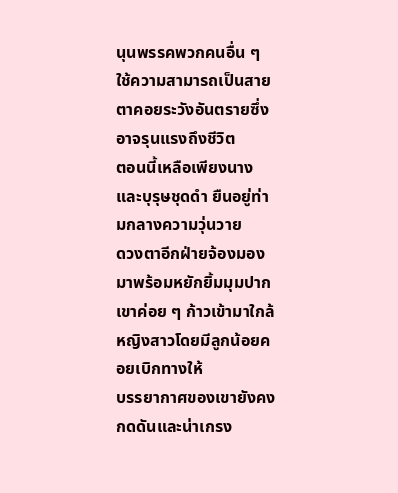นุนพรรคพวกคนอื่น ๆ ใช้ความสามารถเป็นสายตาคอยระวังอันตรายซึ่ง
อาจรุนแรงถึงชีวิต
ตอนนี้เหลือเพียงนางและบุรุษชุดดำ ยืนอยู่ท่ามกลางความวุ่นวาย
ดวงตาอีกฝ่ายจ้องมองมาพร้อมหยักยิ้มมุมปาก เขาค่อย ๆ ก้าวเข้ามาใกล้
หญิงสาวโดยมีลูกน้อยคอยเบิกทางให้
บรรยากาศของเขายังคงกดดันและน่าเกรง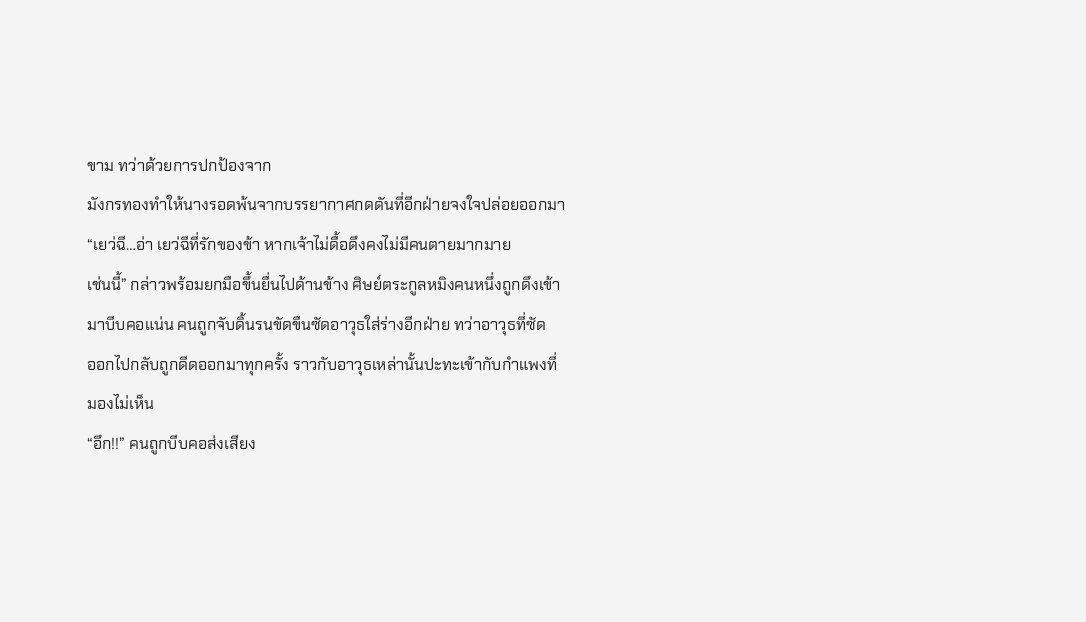ขาม ทว่าด้วยการปกป้องจาก
มังกรทองทำให้นางรอดพ้นจากบรรยากาศกดดันที่อีกฝ่ายจงใจปล่อยออกมา
“เยว่ฉี…อ่า เยว่ฉีที่รักของข้า หากเจ้าไม่ดื้อดึงคงไม่มีคนตายมากมาย
เช่นนี้” กล่าวพร้อมยกมือขึ้นยื่นไปด้านข้าง ศิษย์ตระกูลหมิงคนหนึ่งถูกดึงเข้า
มาบีบคอแน่น คนถูกจับดิ้นรนขัดขืนซัดอาวุธใส่ร่างอีกฝ่าย ทว่าอาวุธที่ซัด
ออกไปกลับถูกดีดออกมาทุกครั้ง ราวกับอาวุธเหล่านั้นปะทะเข้ากับกำแพงที่
มองไม่เห็น
“อึก!!” คนถูกบีบคอส่งเสียง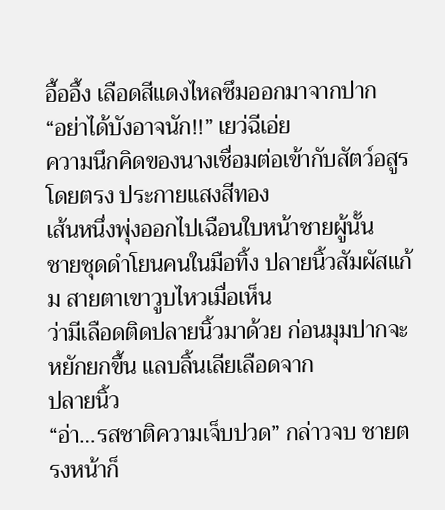อื้ออึ้ง เลือดสีแดงไหลซึมออกมาจากปาก
“อย่าได้บังอาจนัก!!” เยว่ฉีเอ่ย
ความนึกคิดของนางเชื่อมต่อเข้ากับสัตว์อสูรโดยตรง ประกายแสงสีทอง
เส้นหนึ่งพุ่งออกไปเฉือนใบหน้าชายผู้นั้น
ชายชุดดำโยนคนในมือทิ้ง ปลายนิ้วสัมผัสแก้ม สายตาเขาวูบไหวเมื่อเห็น
ว่ามีเลือดติดปลายนิ้วมาด้วย ก่อนมุมปากจะหยักยกขึ้น แลบลิ้นเลียเลือดจาก
ปลายนิ้ว
“อ่า…รสชาติความเจ็บปวด” กล่าวจบ ชายตรงหน้าก็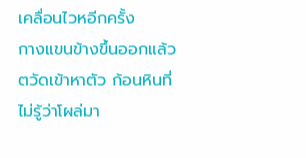เคลื่อนไวหอีกครั้ง
กางแขนข้างขึ้นออกแล้วตวัดเข้าหาตัว ก้อนหินที่ไม่รู้ว่าโผล่มา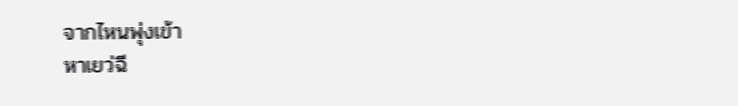จากไหนพุ่งเข้า
หาเยว่ฉี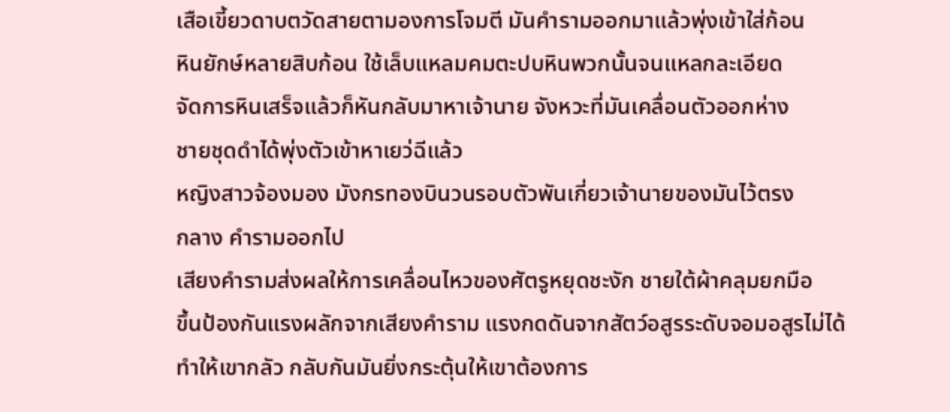เสือเขี้ยวดาบตวัดสายตามองการโจมตี มันคำรามออกมาแล้วพุ่งเข้าใส่ก้อน
หินยักษ์หลายสิบก้อน ใช้เล็บแหลมคมตะปบหินพวกนั้นจนแหลกละเอียด
จัดการหินเสร็จแล้วก็หันกลับมาหาเจ้านาย จังหวะที่มันเคลื่อนตัวออกห่าง
ชายชุดดำได้พุ่งตัวเข้าหาเยว่ฉีแล้ว
หญิงสาวจ้องมอง มังกรทองบินวนรอบตัวพันเกี่ยวเจ้านายของมันไว้ตรง
กลาง คำรามออกไป
เสียงคำรามส่งผลให้การเคลื่อนไหวของศัตรูหยุดชะงัก ชายใต้ผ้าคลุมยกมือ
ขึ้นป้องกันแรงผลักจากเสียงคำราม แรงกดดันจากสัตว์อสูรระดับจอมอสูรไม่ได้
ทำให้เขากลัว กลับกันมันยิ่งกระตุ้นให้เขาต้องการ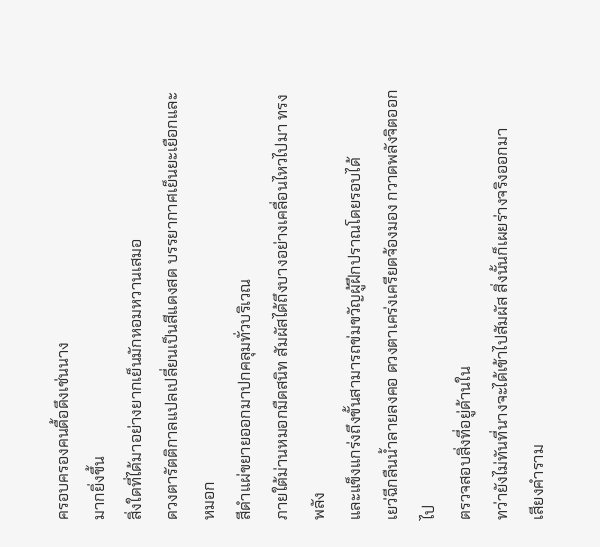ครอบครองคนดื้อดึงเช่นนาง
มากยิ่งขึ้น
สิ่งใดที่ได้มาอย่างยากเย็นมักหอมหวานเสมอ
ดวงตารัตติกาลแปลเปลี่ยนเป็นสีแดงสด บรรยากาศเย็นยะเยือกและหมอก
สีดำแผ่ขยายออกมาปกคลุมทั่วบริเวณ
ภายใต้ม่านหมอกมืดสนิท สัมผัสได้ถึงบางอย่างเคลื่อนไหวไปมา ทรงพลัง
และแข็งแกร่งถึงขั้นสามารถข่มขวัญผู้ฝึกปราณโดยรอบได้
เยว่ฉีกลืนน้ำลายลงคอ ดวงตาเคร่งเครียดจ้องมอง กวาดพลังจิตออกไป
ตรวจสอบสิ่งที่อยู่ด้านใน
ทว่ายังไม่ทันที่นางจะได้เข้าไปสัมผัส สิ่งนั้นก็เผยร่างจริงออกมา
เสียงคำราม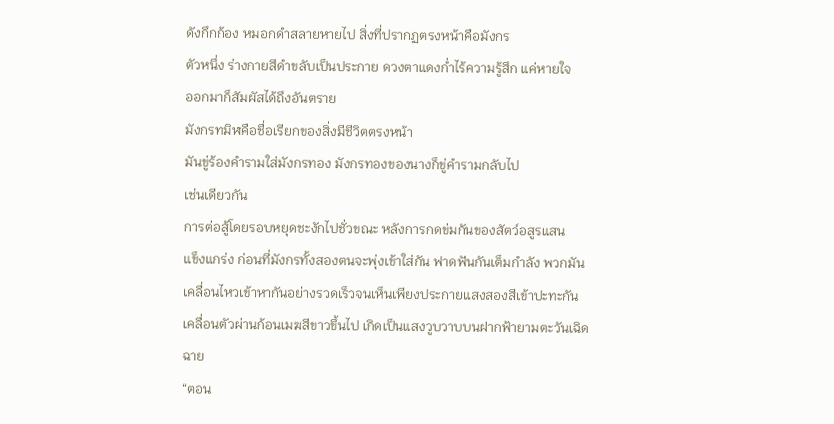ดังกึกก้อง หมอกดำสลายหายไป สิ่งที่ปรากฏตรงหน้าคือมังกร
ตัวหนึ่ง ร่างกายสีดำขลับเป็นประกาย ดวงตาแดงก่ำไร้ความรู้สึก แค่หายใจ
ออกมาก็สัมผัสได้ถึงอันตราย
มังกรทมิฬคือชื่อเรียกของสิ่งมีชีวิตตรงหน้า
มันขู่ร้องคำรามใส่มังกรทอง มังกรทองของนางก็ขู่คำรามกลับไป
เช่นเดียวกัน
การต่อสู้โดยรอบหยุดชะงักไปชั่วขณะ หลังการกดข่มกันของสัตว์อสูรแสน
แข็งแกร่ง ก่อนที่มังกรทั้งสองตนจะพุ่งเข้าใส่กัน ฟาดฟันกันเต็มกำลัง พวกมัน
เคลื่อนไหวเข้าหากันอย่างรวดเร็วจนเห็นเพียงประกายแสงสองสีเข้าปะทะกัน
เคลื่อนตัวผ่านก้อนเมฆสีขาวขึ้นไป เกิดเป็นแสงวูบวาบบนฝากฟ้ายามตะวันเฉิด
ฉาย
“ตอน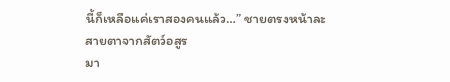นี้ก็เหลือแค่เราสองคนแล้ว…” ชายตรงหน้าละสายตาจากสัตว์อสูร
มา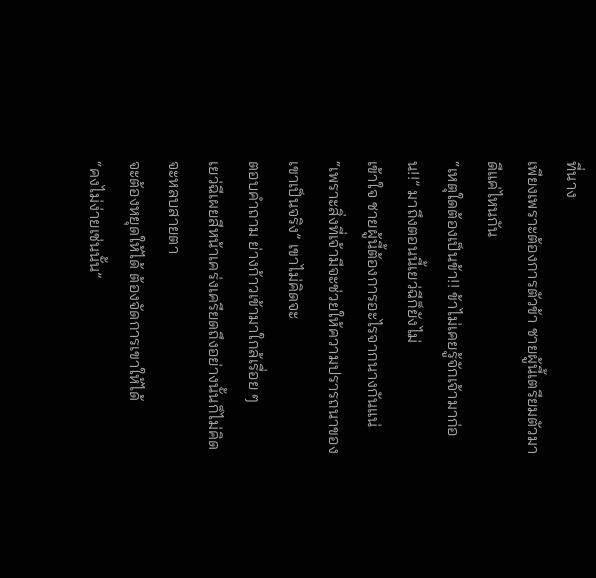ที่นาง
เพียงเพราะต้องการตัวข้า ชายผู้นี้เตรียมตัวมาดีแค่ไหนกัน
“เหตุใดต้องเป็นข้า!! ข้าไม่เคยรู้จักเจ้ามาก่อน!!” มาถึงตอนนี้เยว่ฉีก็ยังไม่
เข้าใจ ชายผู้นี้ต้องการอะไรจากนางกันแน่
“เพราะสิ่งที่เจ้ามีจะช่วยให้ความปรารถนาของเขาเป็นจริง” เขาไม่คิดจะ
ตอบคำถาม ย่างก้าวเข้ามาใกล้เรื่อย ๆ
เยว่ฉีเผยสีหน้าเคร่งเครียดถึงอย่างนั้นก็ไม่คิดจะหลบสายตา
จะต้องหยุดให้ได้ ต้องจัดการเขาให้ได้
“คงไม่ง่ายเช่นนั้น”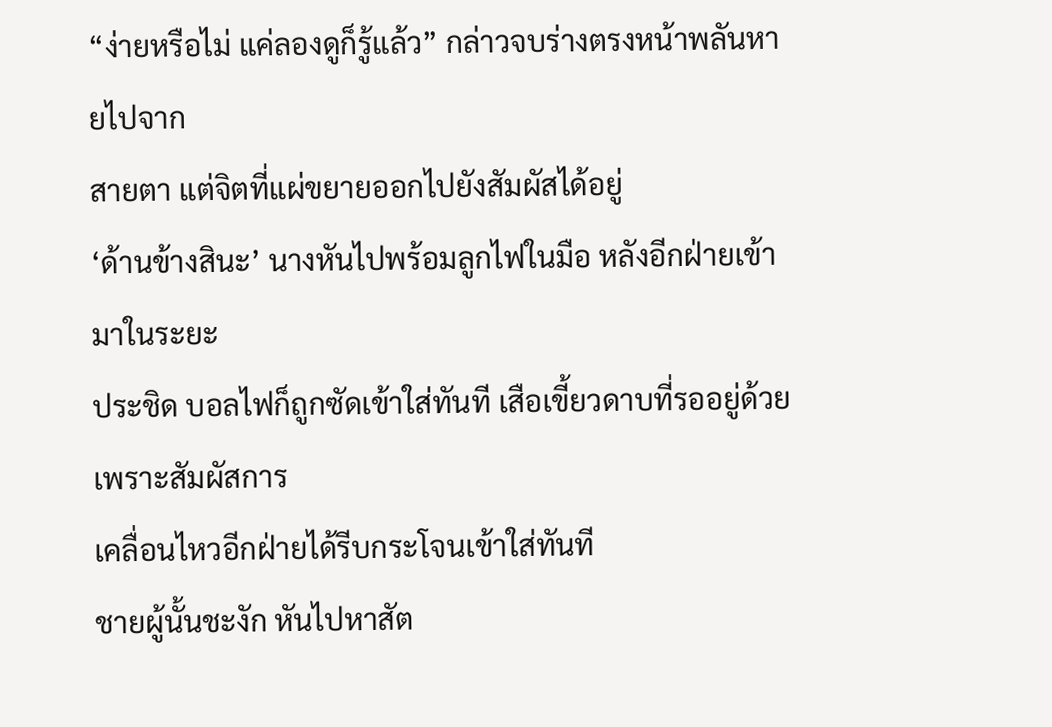“ง่ายหรือไม่ แค่ลองดูก็รู้แล้ว” กล่าวจบร่างตรงหน้าพลันหายไปจาก
สายตา แต่จิตที่แผ่ขยายออกไปยังสัมผัสได้อยู่
‘ด้านข้างสินะ’ นางหันไปพร้อมลูกไฟในมือ หลังอีกฝ่ายเข้ามาในระยะ
ประชิด บอลไฟก็ถูกซัดเข้าใส่ทันที เสือเขี้ยวดาบที่รออยู่ด้วย เพราะสัมผัสการ
เคลื่อนไหวอีกฝ่ายได้รีบกระโจนเข้าใส่ทันที
ชายผู้นั้นชะงัก หันไปหาสัต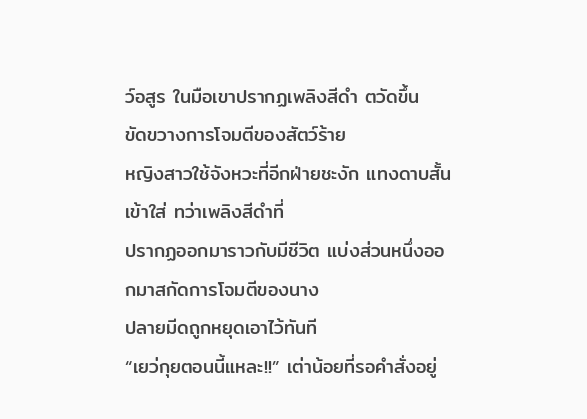ว์อสูร ในมือเขาปรากฏเพลิงสีดำ ตวัดขึ้น
ขัดขวางการโจมตีของสัตว์ร้าย
หญิงสาวใช้จังหวะที่อีกฝ่ายชะงัก แทงดาบสั้นเข้าใส่ ทว่าเพลิงสีดำที่
ปรากฏออกมาราวกับมีชีวิต แบ่งส่วนหนึ่งออกมาสกัดการโจมตีของนาง
ปลายมีดถูกหยุดเอาไว้ทันที
“เยว่กุยตอนนี้แหละ!!” เต่าน้อยที่รอคำสั่งอยู่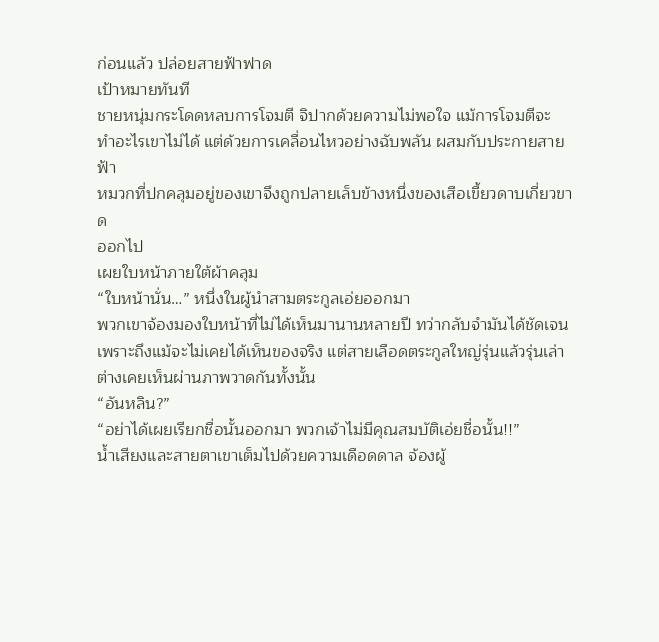ก่อนแล้ว ปล่อยสายฟ้าฟาด
เป้าหมายทันที
ชายหนุ่มกระโดดหลบการโจมตี จิปากด้วยความไม่พอใจ แม้การโจมตีจะ
ทำอะไรเขาไม่ได้ แต่ด้วยการเคลื่อนไหวอย่างฉับพลัน ผสมกับประกายสายฟ้า
หมวกที่ปกคลุมอยู่ของเขาจึงถูกปลายเล็บข้างหนึ่งของเสือเขี้ยวดาบเกี่ยวขาด
ออกไป
เผยใบหน้าภายใต้ผ้าคลุม
“ใบหน้านั่น…” หนึ่งในผู้นำสามตระกูลเอ่ยออกมา
พวกเขาจ้องมองใบหน้าที่ไม่ได้เห็นมานานหลายปี ทว่ากลับจำมันได้ชัดเจน
เพราะถึงแม้จะไม่เคยได้เห็นของจริง แต่สายเลือดตระกูลใหญ่รุ่นแล้วรุ่นเล่า
ต่างเคยเห็นผ่านภาพวาดกันทั้งนั้น
“อันหลิน?”
“อย่าได้เผยเรียกชื่อนั้นออกมา พวกเจ้าไม่มีคุณสมบัติเอ่ยชื่อนั้น!!”
น้ำเสียงและสายตาเขาเต็มไปด้วยความเดือดดาล จ้องผู้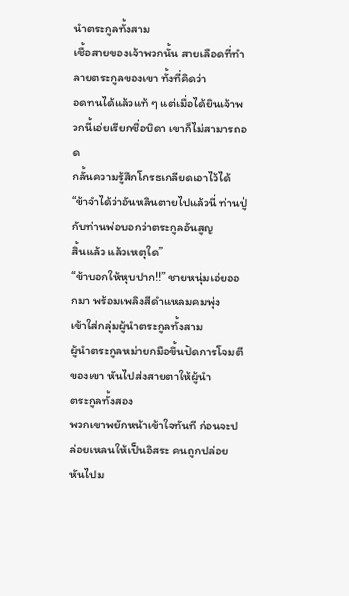นำตระกูลทั้งสาม
เชื้อสายของเจ้าพวกนั้น สายเลือดที่ทำลายตระกูลของเขา ทั้งที่คิดว่า
อดทนได้แล้วแท้ ๆ แต่เมื่อได้ยินเจ้าพวกนี้เอ่ยเรียกชื่อบิดา เขาก็ไม่สามารถอด
กลั้นความรู้สึกโกรธเกลียดเอาไว้ได้
“ข้าจำได้ว่าอันหลินตายไปแล้วนี่ ท่านปู่กับท่านพ่อบอกว่าตระกูลอันสูญ
สิ้นแล้ว แล้วเหตุใด”
“ข้าบอกให้หุบปาก!!” ชายหนุ่มเอ่ยออกมา พร้อมเพลิงสีดำแหลมคมพุ่ง
เข้าใส่กลุ่มผู้นำตระกูลทั้งสาม
ผู้นำตระกูลหม่ายกมือขึ้นปัดการโจมตีของเขา หันไปส่งสายตาให้ผู้นำ
ตระกูลทั้งสอง
พวกเขาพยักหน้าเข้าใจทันที ก่อนจะปล่อยเหลนให้เป็นอิสระ คนถูกปล่อย
หันไปม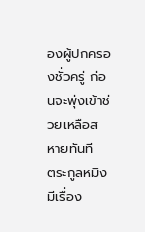องผู้ปกครองชั่วครู่ ก่อนจะพุ่งเข้าช่วยเหลือสหายทันที
ตระกูลหมิงมีเรื่อง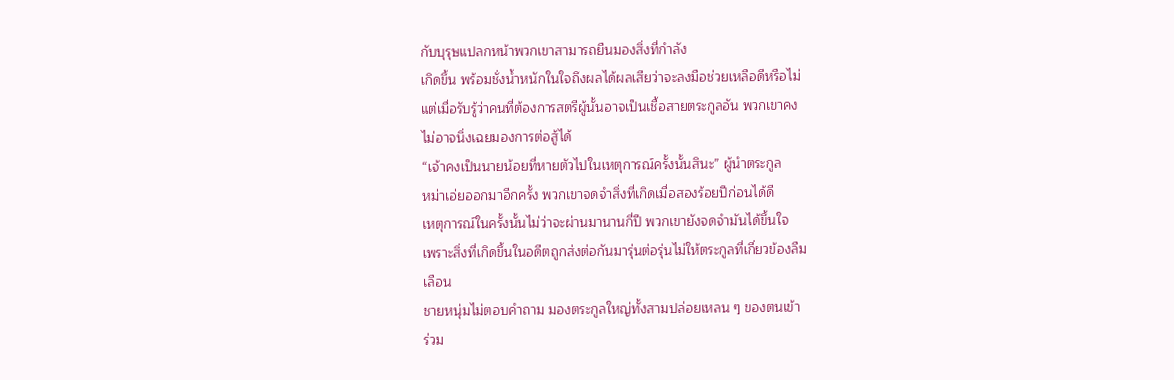กับบุรุษแปลกหน้าพวกเขาสามารถยืนมองสิ่งที่กำลัง
เกิดขึ้น พร้อมชั่งน้ำหนักในใจถึงผลได้ผลเสียว่าจะลงมือช่วยเหลือดีหรือไม่
แต่เมื่อรับรู้ว่าคนที่ต้องการสตรีผู้นั้นอาจเป็นเชื้อสายตระกูลอัน พวกเขาคง
ไม่อาจนิ่งเฉยมองการต่อสู้ได้
“เจ้าคงเป็นนายน้อยที่หายตัวไปในเหตุการณ์ครั้งนั้นสินะ” ผู้นำตระกูล
หม่าเอ่ยออกมาอีกครั้ง พวกเขาจดจำสิ่งที่เกิดเมื่อสองร้อยปีก่อนได้ดี
เหตุการณ์ในครั้งนั้นไม่ว่าจะผ่านมานานกี่ปี พวกเขายังจดจำมันได้ขึ้นใจ
เพราะสิ่งที่เกิดขึ้นในอดีตถูกส่งต่อกันมารุ่นต่อรุ่นไม่ให้ตระกูลที่เกี่ยวข้องลืม
เลือน
ชายหนุ่มไม่ตอบคำถาม มองตระกูลใหญ่ทั้งสามปล่อยเหลน ๆ ของตนเข้า
ร่วม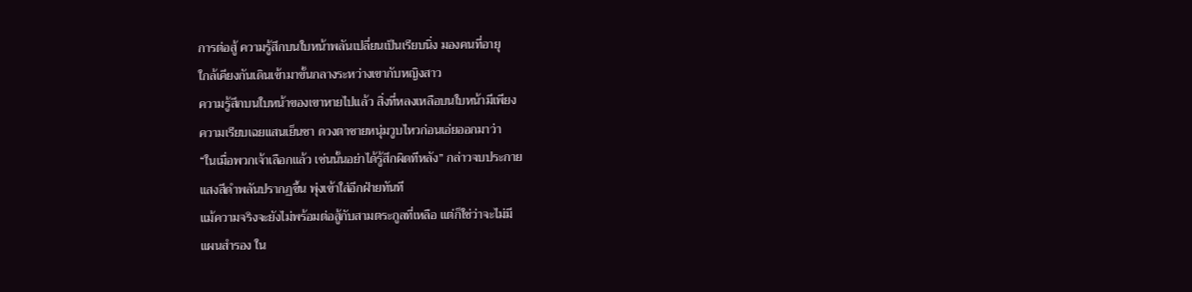การต่อสู้ ความรู้สึกบนใบหน้าพลันเปลี่ยนเป็นเรียบนิ่ง มองคนที่อายุ
ใกล้เคียงกันเดินเข้ามาขั้นกลางระหว่างเขากับหญิงสาว
ความรู้สึกบนใบหน้าของเขาหายไปแล้ว สิ่งที่หลงเหลือบนใบหน้ามีเพียง
ความเรียบเฉยแสนเย็นชา ดวงตาชายหนุ่มวูบไหวก่อนเอ่ยออกมาว่า
“ในเมื่อพวกเจ้าเลือกแล้ว เช่นนั้นอย่าได้รู้สึกผิดทีหลัง” กล่าวจบประกาย
แสงสีดำพลันปรากฏขึ้น พุ่งเข้าใส่อีกฝ่ายทันที
แม้ความจริงจะยังไม่พร้อมต่อสู้กับสามตระกูลที่เหลือ แต่ก็ใช่ว่าจะไม่มี
แผนสำรอง ใน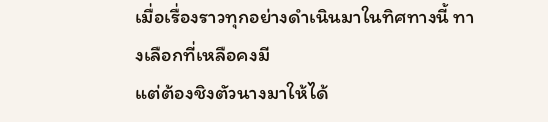เมื่อเรื่องราวทุกอย่างดำเนินมาในทิศทางนี้ ทางเลือกที่เหลือคงมี
แต่ต้องชิงตัวนางมาให้ได้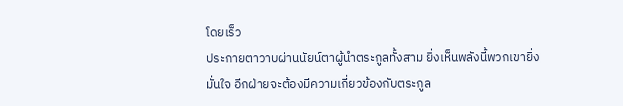โดยเร็ว
ประกายตาวาบผ่านนัยน์ตาผู้นำตระกูลทั้งสาม ยิ่งเห็นพลังนี้พวกเขายิ่ง
มั่นใจ อีกฝ่ายจะต้องมีความเกี่ยวข้องกับตระกูล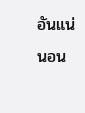อันแน่นอน